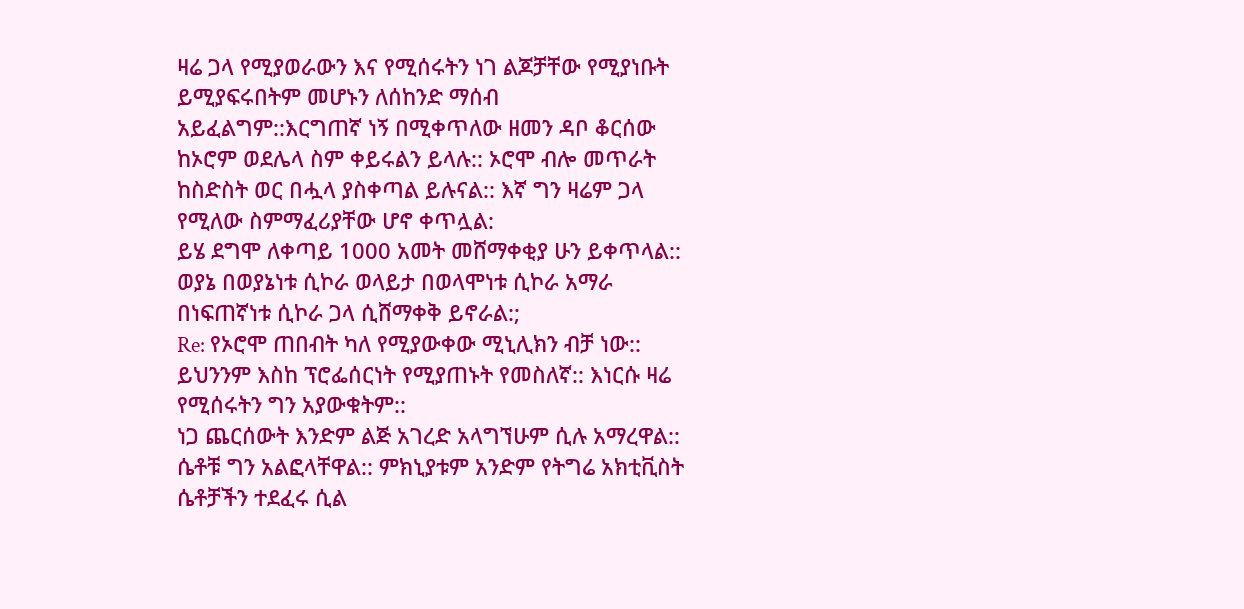ዛሬ ጋላ የሚያወራውን እና የሚሰሩትን ነገ ልጆቻቸው የሚያነቡት ይሚያፍሩበትም መሆኑን ለሰከንድ ማሰብ አይፈልግም::እርግጠኛ ነኝ በሚቀጥለው ዘመን ዳቦ ቆርሰው ከኦሮም ወደሌላ ስም ቀይሩልን ይላሉ:: ኦሮሞ ብሎ መጥራት ከስድስት ወር በሗላ ያስቀጣል ይሉናል:: እኛ ግን ዛሬም ጋላ የሚለው ስምማፈሪያቸው ሆኖ ቀጥሏል:
ይሄ ደግሞ ለቀጣይ 1000 አመት መሸማቀቂያ ሁን ይቀጥላል:: ወያኔ በወያኔነቱ ሲኮራ ወላይታ በወላሞነቱ ሲኮራ አማራ በነፍጠኛነቱ ሲኮራ ጋላ ሲሸማቀቅ ይኖራል:;
Re: የኦሮሞ ጠበብት ካለ የሚያውቀው ሚኒሊክን ብቻ ነው:: ይህንንም እስከ ፕሮፌሰርነት የሚያጠኑት የመስለኛ:: እነርሱ ዛሬ የሚሰሩትን ግን አያውቁትም::
ነጋ ጨርሰውት እንድም ልጅ አገረድ አላግኘሁም ሲሉ አማረዋል::
ሴቶቹ ግን አልፎላቸዋል:: ምክኒያቱም አንድም የትግሬ አክቲቪስት ሴቶቻችን ተደፈሩ ሲል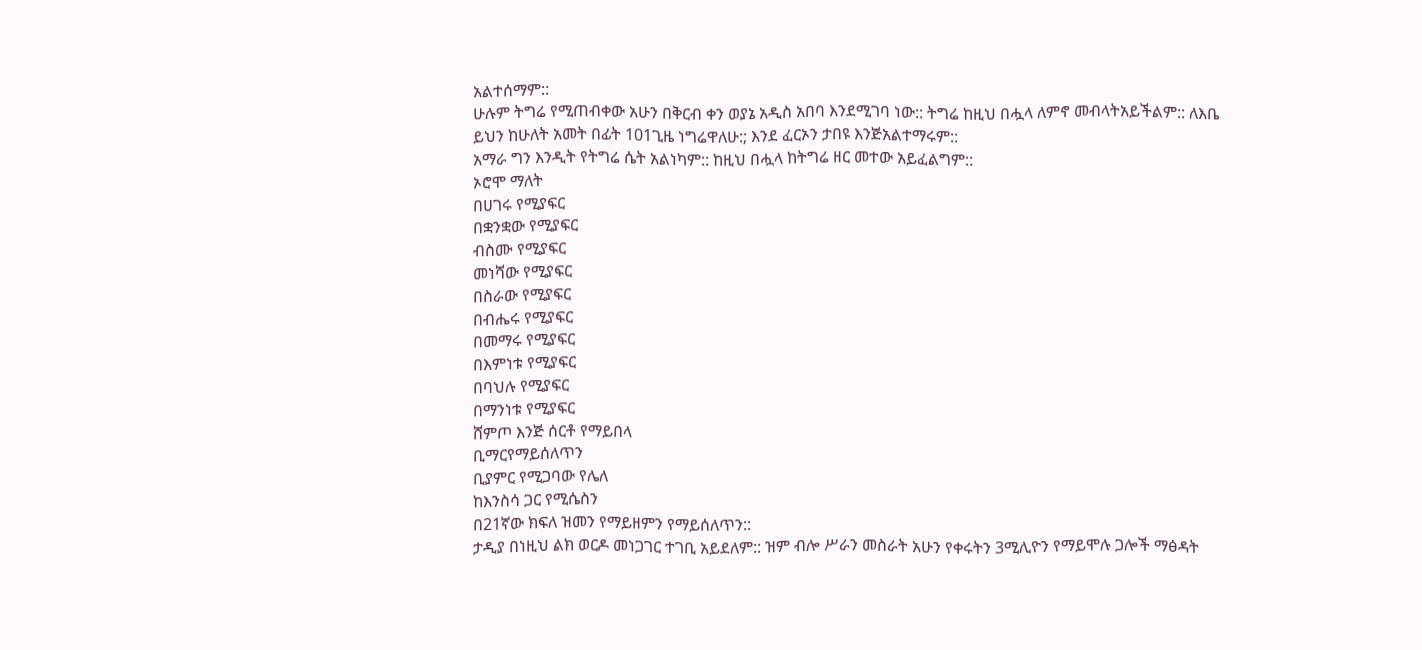አልተሰማም::
ሁሉም ትግሬ የሚጠብቀው አሁን በቅርብ ቀን ወያኔ አዲስ አበባ እንደሚገባ ነው:: ትግሬ ከዚህ በሗላ ለምኖ መብላትአይችልም:: ለእቤ ይህን ከሁለት አመት በፊት 101ጊዜ ነግሬዋለሁ:; እንደ ፈርኦን ታበዩ እንጅአልተማሩም::
አማራ ግን እንዲት የትግሬ ሴት አልነካም:: ከዚህ በሗላ ከትግሬ ዘር መተው አይፈልግም::
ኦሮሞ ማለት
በሀገሩ የሚያፍር
በቋንቋው የሚያፍር
ብስሙ የሚያፍር
መነሻው የሚያፍር
በስራው የሚያፍር
በብሔሩ የሚያፍር
በመማሩ የሚያፍር
በእምነቱ የሚያፍር
በባህሉ የሚያፍር
በማንነቱ የሚያፍር
ሸምጦ እንጅ ሰርቶ የማይበላ
ቢማርየማይሰለጥን
ቢያምር የሚጋባው የሌለ
ከእንስሳ ጋር የሚሴስን
በ21ኛው ክፍለ ዝመን የማይዘምን የማይሰለጥን::
ታዲያ በነዚህ ልክ ወርዶ መነጋገር ተገቢ አይደለም:: ዝም ብሎ ሥራን መስራት አሁን የቀሩትን 3ሚሊዮን የማይሞሉ ጋሎች ማፅዳት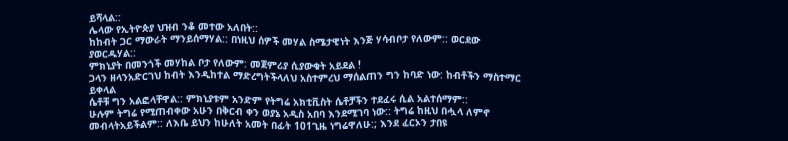ይሻላል::
ሌላው የኢትዮጵያ ህዝብ ንቆ መተው አለበት::
ከከብት ጋር ማውራት ማንይሰማሃል:: በነዚህ ሰዎች መሃል ስሜታዊነት እንጅ ሃሳብቦታ የለውም:: ወርደው ያወርዱሃል::
ምክኒያት በመንጎች መሃከል ቦታ የለውም: መጀምሪያ ሲያውቁት አይደል !
ጋላን ዘላንአድርገህ ከብት እንዲከተል ማድረግትችላለህ አስተምረህ ማሰልጠን ግን ከባድ ነው: ከብቶችን ማስተማር ይቀላል
ሴቶቹ ግን አልፎላቸዋል:: ምክኒያቱም አንድም የትግሬ አክቲቪስት ሴቶቻችን ተደፈሩ ሲል አልተሰማም::
ሁሉም ትግሬ የሚጠብቀው አሁን በቅርብ ቀን ወያኔ አዲስ አበባ እንደሚገባ ነው:: ትግሬ ከዚህ በሗላ ለምኖ መብላትአይችልም:: ለእቤ ይህን ከሁለት አመት በፊት 101ጊዜ ነግሬዋለሁ:; እንደ ፈርኦን ታበዩ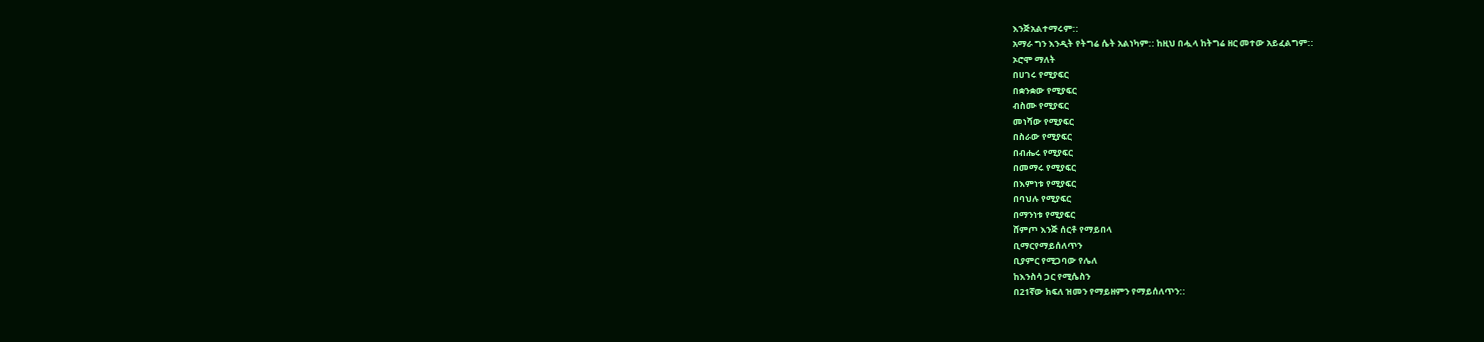እንጅአልተማሩም::
አማራ ግን እንዲት የትግሬ ሴት አልነካም:: ከዚህ በሗላ ከትግሬ ዘር መተው አይፈልግም::
ኦሮሞ ማለት
በሀገሩ የሚያፍር
በቋንቋው የሚያፍር
ብስሙ የሚያፍር
መነሻው የሚያፍር
በስራው የሚያፍር
በብሔሩ የሚያፍር
በመማሩ የሚያፍር
በእምነቱ የሚያፍር
በባህሉ የሚያፍር
በማንነቱ የሚያፍር
ሸምጦ እንጅ ሰርቶ የማይበላ
ቢማርየማይሰለጥን
ቢያምር የሚጋባው የሌለ
ከእንስሳ ጋር የሚሴስን
በ21ኛው ክፍለ ዝመን የማይዘምን የማይሰለጥን::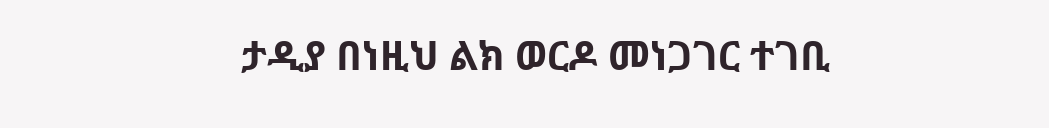ታዲያ በነዚህ ልክ ወርዶ መነጋገር ተገቢ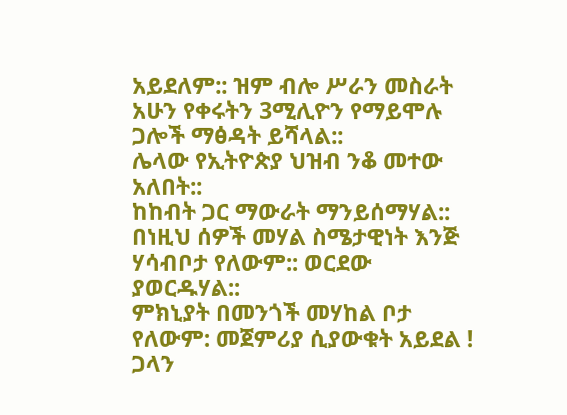አይደለም:: ዝም ብሎ ሥራን መስራት አሁን የቀሩትን 3ሚሊዮን የማይሞሉ ጋሎች ማፅዳት ይሻላል::
ሌላው የኢትዮጵያ ህዝብ ንቆ መተው አለበት::
ከከብት ጋር ማውራት ማንይሰማሃል:: በነዚህ ሰዎች መሃል ስሜታዊነት እንጅ ሃሳብቦታ የለውም:: ወርደው ያወርዱሃል::
ምክኒያት በመንጎች መሃከል ቦታ የለውም: መጀምሪያ ሲያውቁት አይደል !
ጋላን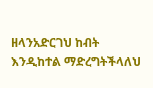ዘላንአድርገህ ከብት እንዲከተል ማድረግትችላለህ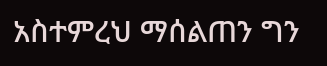አስተምረህ ማሰልጠን ግን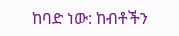ከባድ ነው: ከብቶችን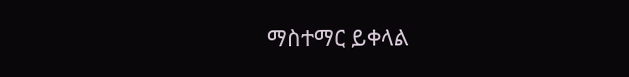ማስተማር ይቀላል